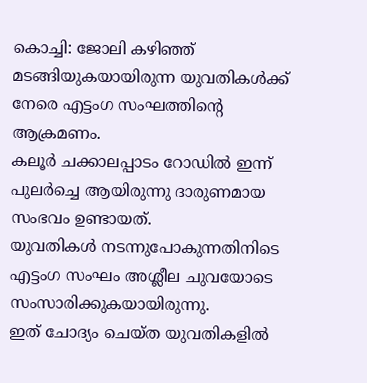കൊച്ചി: ജോലി കഴിഞ്ഞ് മടങ്ങിയുകയായിരുന്ന യുവതികൾക്ക് നേരെ എട്ടംഗ സംഘത്തിന്റെ ആക്രമണം.
കലൂർ ചക്കാലപ്പാടം റോഡിൽ ഇന്ന് പുലർച്ചെ ആയിരുന്നു ദാരുണമായ സംഭവം ഉണ്ടായത്.
യുവതികൾ നടന്നുപോകുന്നതിനിടെ എട്ടംഗ സംഘം അശ്ലീല ചുവയോടെ സംസാരിക്കുകയായിരുന്നു.
ഇത് ചോദ്യം ചെയ്ത യുവതികളിൽ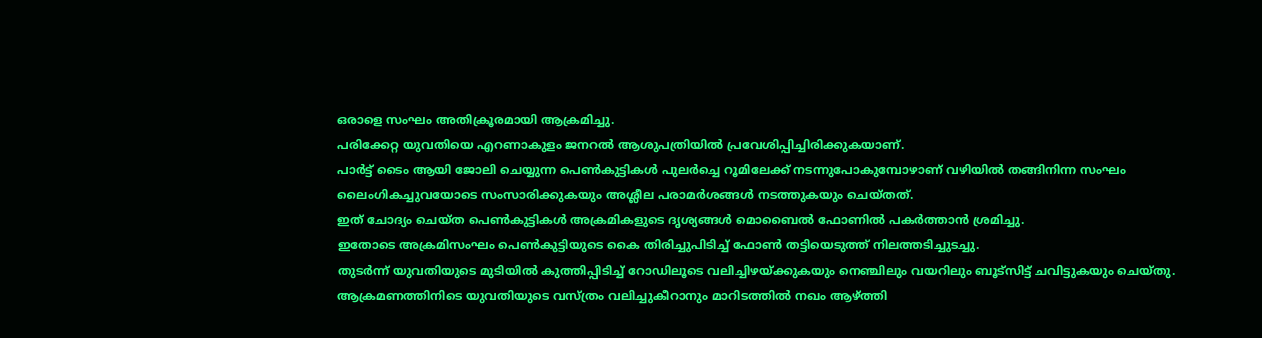ഒരാളെ സംഘം അതിക്രൂരമായി ആക്രമിച്ചു.
പരിക്കേറ്റ യുവതിയെ എറണാകുളം ജനറൽ ആശുപത്രിയിൽ പ്രവേശിപ്പിച്ചിരിക്കുകയാണ്.
പാർട്ട് ടൈം ആയി ജോലി ചെയ്യുന്ന പെൺകുട്ടികൾ പുലർച്ചെ റൂമിലേക്ക് നടന്നുപോകുമ്പോഴാണ് വഴിയിൽ തങ്ങിനിന്ന സംഘം ലൈംഗികച്ചുവയോടെ സംസാരിക്കുകയും അശ്ലീല പരാമർശങ്ങൾ നടത്തുകയും ചെയ്തത്.
ഇത് ചോദ്യം ചെയ്ത പെൺകുട്ടികൾ അക്രമികളുടെ ദൃശ്യങ്ങൾ മൊബൈൽ ഫോണിൽ പകർത്താൻ ശ്രമിച്ചു.
ഇതോടെ അക്രമിസംഘം പെൺകുട്ടിയുടെ കൈ തിരിച്ചുപിടിച്ച് ഫോൺ തട്ടിയെടുത്ത് നിലത്തടിച്ചുടച്ചു.
തുടർന്ന് യുവതിയുടെ മുടിയിൽ കുത്തിപ്പിടിച്ച് റോഡിലൂടെ വലിച്ചിഴയ്ക്കുകയും നെഞ്ചിലും വയറിലും ബൂട്സിട്ട് ചവിട്ടുകയും ചെയ്തു.
ആക്രമണത്തിനിടെ യുവതിയുടെ വസ്ത്രം വലിച്ചുകീറാനും മാറിടത്തിൽ നഖം ആഴ്ത്തി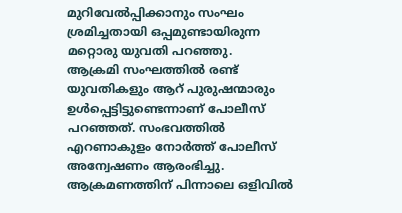മുറിവേൽപ്പിക്കാനും സംഘം ശ്രമിച്ചതായി ഒപ്പമുണ്ടായിരുന്ന മറ്റൊരു യുവതി പറഞ്ഞു.
ആക്രമി സംഘത്തിൽ രണ്ട് യുവതികളും ആറ് പുരുഷന്മാരും ഉൾപ്പെട്ടിട്ടുണ്ടെന്നാണ് പോലീസ് പറഞ്ഞത്. സംഭവത്തിൽ എറണാകുളം നോർത്ത് പോലീസ് അന്വേഷണം ആരംഭിച്ചു.
ആക്രമണത്തിന് പിന്നാലെ ഒളിവിൽ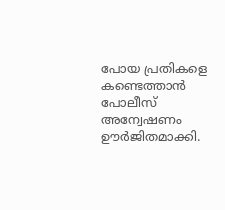പോയ പ്രതികളെ കണ്ടെത്താൻ പോലീസ് അന്വേഷണം ഊർജിതമാക്കി.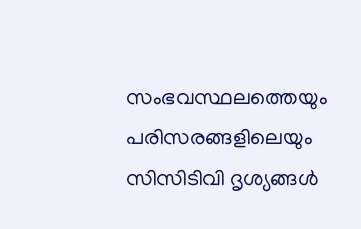സംഭവസ്ഥലത്തെയും പരിസരങ്ങളിലെയും സിസിടിവി ദൃശ്യങ്ങൾ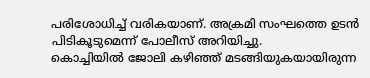പരിശോധിച്ച് വരികയാണ്. അക്രമി സംഘത്തെ ഉടൻ പിടികൂടുമെന്ന് പോലീസ് അറിയിച്ചു.
കൊച്ചിയിൽ ജോലി കഴിഞ്ഞ് മടങ്ങിയുകയായിരുന്ന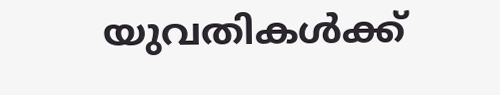യുവതികൾക്ക്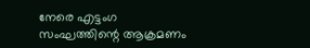നേരെ എട്ടംഗ സംഘത്തിന്റെ ആക്രമണം